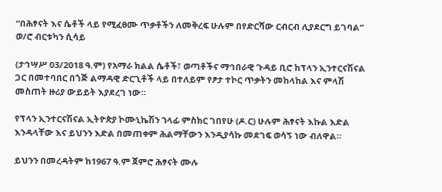“በሕፃናት እና ሴቶች ላይ የሚፈፀሙ ጥቃቶችን ለመቅረፍ ሁሉም በየድርሻው ርብርብ ሊያደርግ ይገባል” ወ/ሮ ብርቱካን ሲሳይ

(ታኅሣሥ 03/2018 ዓ.ም) የአማራ ክልል ሴቶች፣ ወጣቶችና ማኅበራዊ ጉዳይ ቢሮ ከፕላን ኢንተርናሽናል ጋር በመተባበር በጎጅ ልማዳዊ ድርጊቶች ላይ በተለይም የፆታ ተኮር ጥቃትን መከላከል እና ምላሽ መስጠት ዙሪያ ውይይት እያደረገ ነው።

የፕላን ኢንተርናሽናል ኢትዮጵያ ኮሙኒኬሽን ኀላፊ ምስክር ገበየሁ (ዶ.ር) ሁሉም ሕፃናት እኩል እድል እንዳላቸው እና ይህንን እድል በመጠቀም ሕልማቸውን እንዲያሳኩ መደገፍ ወሳኝ ነው ብለዋል።

ይህንን በመረዳትም ከ1967 ዓ.ም ጀምሮ ሕፃናት ሙሉ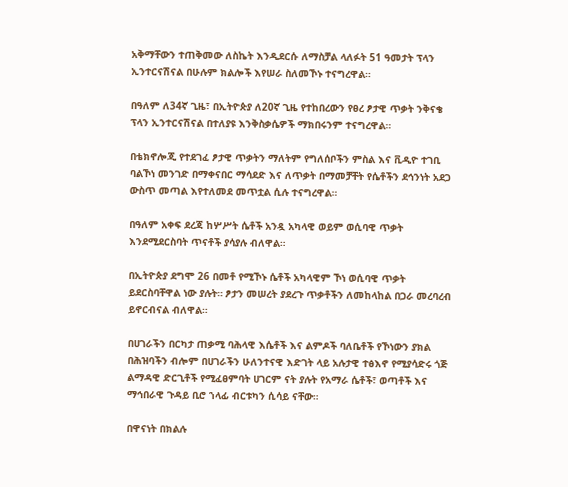አቅማቸውን ተጠቅመው ለስኬት እንዲደርሱ ለማስቻል ላለፉት 51 ዓመታት ፕላን ኢንተርናሽናል በሁሉም ክልሎች እየሠራ ስለመኾኑ ተናግረዋል።

በዓለም ለ34ኛ ጊዜ፣ በኢትዮጵያ ለ20ኛ ጊዜ የተከበረውን የፀረ ፆታዊ ጥቃት ንቅናቄ ፕላን ኢንተርናሽናል በተለያዩ እንቅስቃሴዎች ማክበሩንም ተናግረዋል።

በቴክኖሎጂ የተደገፈ ፆታዊ ጥቃትን ማለትም የግለሰቦችን ምስል እና ቪዲዮ ተገቢ ባልኾነ መንገድ በማቀናበር ማሳደድ እና ለጥቃት በማመቻቸት የሴቶችን ደኅንነት አደጋ ውስጥ መጣል እየተለመደ መጥቷል ሲሉ ተናግረዋል።

በዓለም አቀፍ ደረጃ ከሦሥት ሴቶች አንዷ አካላዊ ወይም ወሲባዊ ጥቃት እንደሚደርስባት ጥናቶች ያሳያሉ ብለዋል።

በኢትዮጵያ ደግሞ 26 በመቶ የሚኾኑ ሴቶች አካላዊም ኾነ ወሲባዊ ጥቃት ይደርስባቸዋል ነው ያሉት። ፆታን መሠረት ያደረጉ ጥቃቶችን ለመከላከል በጋራ መረባረብ ይኖርብናል ብለዋል።

በሀገራችን በርካታ ጠቃሚ ባሕላዊ እሴቶች እና ልምዶች ባለቤቶች የኾነውን ያክል በሕዝባችን ብሎም በሀገራችን ሁለንተናዊ እድገት ላይ አሉታዊ ተፅእኖ የሚያሳድሩ ጎጅ ልማዳዊ ድርጊቶች የሚፈፀምባት ሀገርም ናት ያሉት የአማራ ሴቶች፣ ወጣቶች እና ማኅበራዊ ጉዳይ ቢሮ ኀላፊ ብርቱካን ሲሳይ ናቸው።

በዋናነት በክልሉ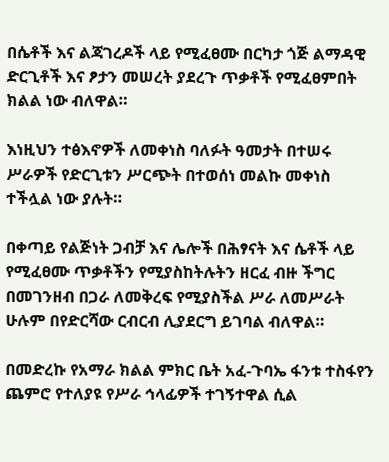በሴቶች እና ልጃገረዶች ላይ የሚፈፀሙ በርካታ ጎጅ ልማዳዊ ድርጊቶች እና ፆታን መሠረት ያደረጉ ጥቃቶች የሚፈፀምበት ክልል ነው ብለዋል።

እነዚህን ተፅእኖዎች ለመቀነስ ባለፉት ዓመታት በተሠሩ ሥራዎች የድርጊቱን ሥርጭት በተወሰነ መልኩ መቀነስ ተችሏል ነው ያሉት።

በቀጣይ የልጅነት ጋብቻ እና ሌሎች በሕፃናት እና ሴቶች ላይ የሚፈፀሙ ጥቃቶችን የሚያስከትሉትን ዘርፈ ብዙ ችግር በመገንዘብ በጋራ ለመቅረፍ የሚያስችል ሥራ ለመሥራት ሁሉም በየድርሻው ርብርብ ሊያደርግ ይገባል ብለዋል።

በመድረኩ የአማራ ክልል ምክር ቤት አፈ-ጉባኤ ፋንቱ ተስፋየን ጨምሮ የተለያዩ የሥራ ኅላፊዎች ተገኝተዋል ሲል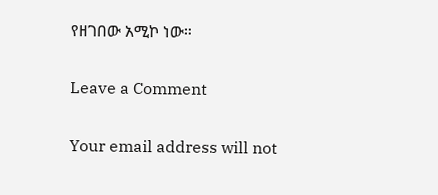የዘገበው አሚኮ ነው።

Leave a Comment

Your email address will not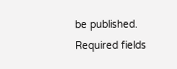be published. Required fields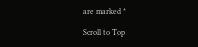are marked *

Scroll to Top